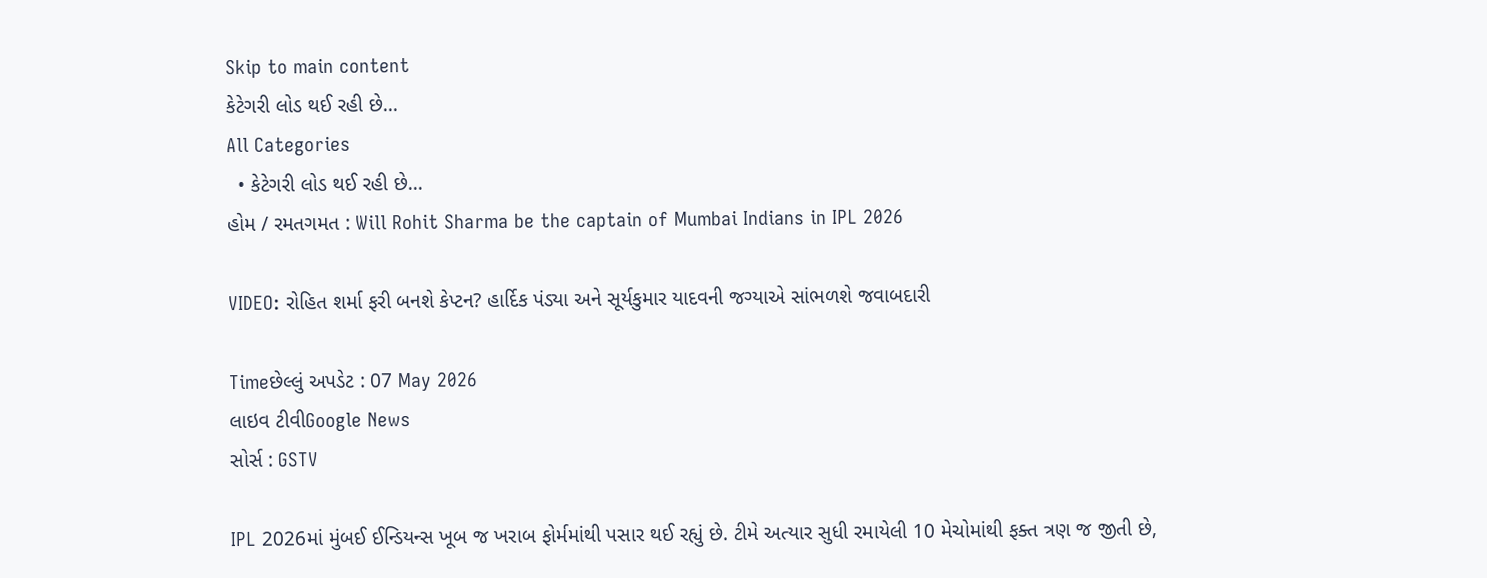Skip to main content
કેટેગરી લોડ થઈ રહી છે...
All Categories
  • કેટેગરી લોડ થઈ રહી છે...
હોમ / રમતગમત : Will Rohit Sharma be the captain of Mumbai Indians in IPL 2026

VIDEO: રોહિત શર્મા ફરી બનશે કેપ્ટન? હાર્દિક પંડ્યા અને સૂર્યકુમાર યાદવની જગ્યાએ સાંભળશે જવાબદારી

Timeછેલ્લું અપડેટ : 07 May 2026
લાઇવ ટીવીGoogle News
સોર્સ : GSTV

IPL 2026માં મુંબઈ ઈન્ડિયન્સ ખૂબ જ ખરાબ ફોર્મમાંથી પસાર થઈ રહ્યું છે. ટીમે અત્યાર સુધી રમાયેલી 10 મેચોમાંથી ફક્ત ત્રણ જ જીતી છે,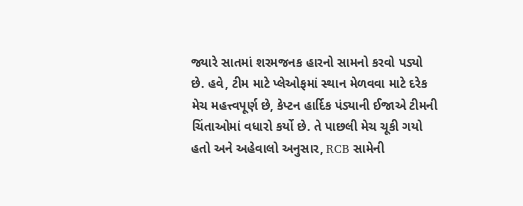જ્યારે સાતમાં શરમજનક હારનો સામનો કરવો પડ્યો છે. હવે, ટીમ માટે પ્લેઓફમાં સ્થાન મેળવવા માટે દરેક મેચ મહત્ત્વપૂર્ણ છે, કેપ્ટન હાર્દિક પંડ્યાની ઈજાએ ટીમની ચિંતાઓમાં વધારો કર્યો છે. તે પાછલી મેચ ચૂકી ગયો હતો અને અહેવાલો અનુસાર, RCB સામેની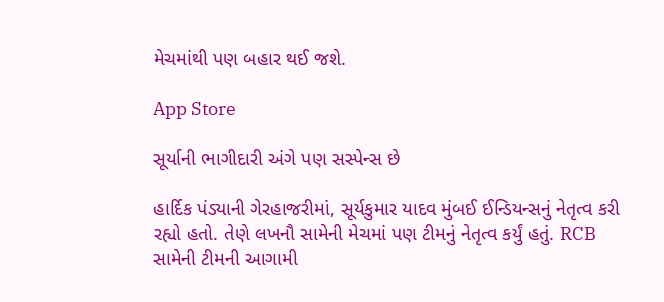મેચમાંથી પણ બહાર થઈ જશે.

App Store

સૂર્યાની ભાગીદારી અંગે પણ સસ્પેન્સ છે

હાર્દિક પંડ્યાની ગેરહાજરીમાં, સૂર્યકુમાર યાદવ મુંબઈ ઈન્ડિયન્સનું નેતૃત્વ કરી રહ્યો હતો. તેણે લખનૌ સામેની મેચમાં પણ ટીમનું નેતૃત્વ કર્યું હતું. RCB સામેની ટીમની આગામી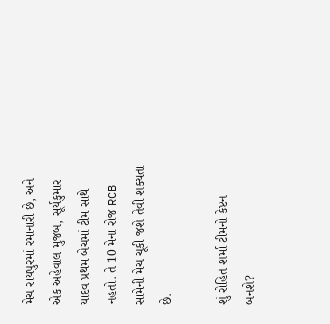મેચ રાયપુરમાં રમાનારી છે, અને એક અહેવાલ મુજબ, સૂર્યકુમાર યાદવ પ્રથમ બેચમાં ટીમ સાથે નહતો. તે 10 મેના રોજ RCB સામેની મેચ ચૂકી જશે તેવી શક્યતા છે.

શું રોહિત શર્મા ટીમનો કેપ્ટન બનશે?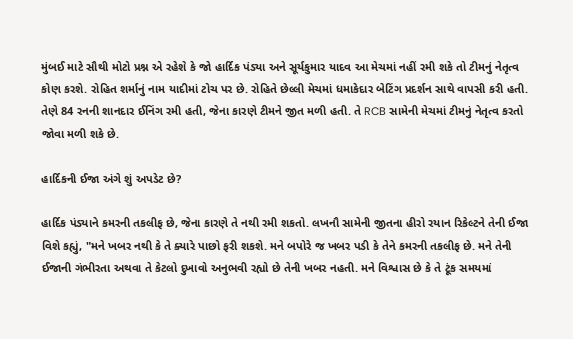મુંબઈ માટે સૌથી મોટો પ્રશ્ન એ રહેશે કે જો હાર્દિક પંડ્યા અને સૂર્યકુમાર યાદવ આ મેચમાં નહીં રમી શકે તો ટીમનું નેતૃત્વ કોણ કરશે. રોહિત શર્માનું નામ યાદીમાં ટોચ પર છે. રોહિતે છેલ્લી મેચમાં ધમાકેદાર બેટિંગ પ્રદર્શન સાથે વાપસી કરી હતી. તેણે 84 રનની શાનદાર ઈનિંગ રમી હતી, જેના કારણે ટીમને જીત મળી હતી. તે RCB સામેની મેચમાં ટીમનું નેતૃત્વ કરતો જોવા મળી શકે છે.

હાર્દિકની ઈજા અંગે શું અપડેટ છે?

હાર્દિક પંડ્યાને કમરની તકલીફ છે, જેના કારણે તે નથી રમી શકતો. લખનૌ સામેની જીતના હીરો રયાન રિકેલ્ટને તેની ઈજા વિશે કહ્યું, "મને ખબર નથી કે તે ક્યારે પાછો ફરી શકશે. મને બપોરે જ ખબર પડી કે તેને કમરની તકલીફ છે. મને તેની ઈજાની ગંભીરતા અથવા તે કેટલો દુખાવો અનુભવી રહ્યો છે તેની ખબર નહતી. મને વિશ્વાસ છે કે તે ટૂંક સમયમાં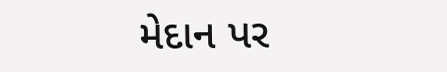મેદાન પર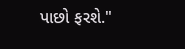પાછો ફરશે."